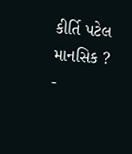કીર્તિ પટેલ માનસિક ?
-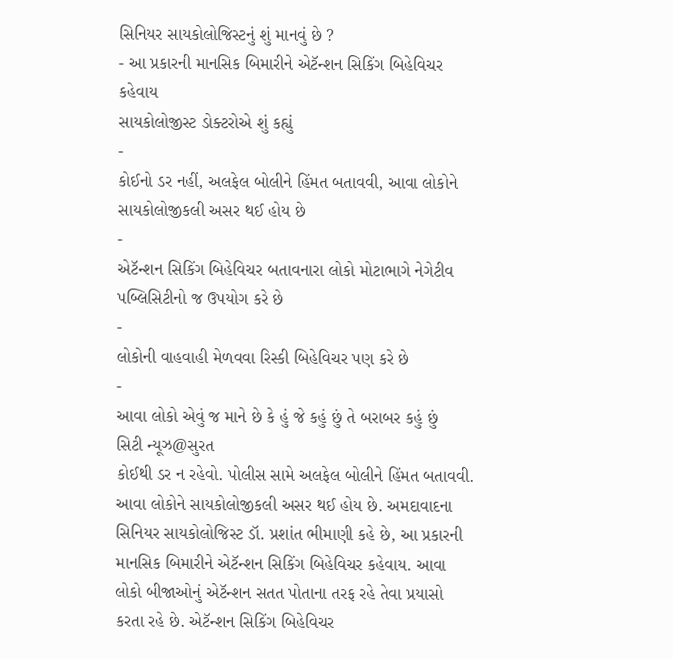સિનિયર સાયકોલોજિસ્ટનું શું માનવું છે ?
- આ પ્રકારની માનસિક બિમારીને એટૅન્શન સિકિંગ બિહેવિચર કહેવાય
સાયકોલોજીસ્ટ ડોક્ટરોએ શું કહ્યું
-
કોઈનો ડર નહીં, અલફેલ બોલીને હિંમત બતાવવી, આવા લોકોને સાયકોલોજીકલી અસર થઈ હોય છે
-
એટૅન્શન સિકિંગ બિહેવિચર બતાવનારા લોકો મોટાભાગે નેગેટીવ પબ્લિસિટીનો જ ઉપયોગ કરે છે
-
લોકોની વાહવાહી મેળવવા રિસ્કી બિહેવિચર પણ કરે છે
-
આવા લોકો એવું જ માને છે કે હું જે કહું છું તે બરાબર કહું છું
સિટી ન્યૂઝ@સુરત
કોઈથી ડર ન રહેવો. પોલીસ સામે અલફેલ બોલીને હિંમત બતાવવી. આવા લોકોને સાયકોલોજીકલી અસર થઈ હોય છે. અમદાવાદના સિનિયર સાયકોલોજિસ્ટ ડૉ. પ્રશાંત ભીમાણી કહે છે, આ પ્રકારની માનસિક બિમારીને એટૅન્શન સિકિંગ બિહેવિચર કહેવાય. આવા લોકો બીજાઓનું એટૅન્શન સતત પોતાના તરફ રહે તેવા પ્રયાસો કરતા રહે છે. એટૅન્શન સિકિંગ બિહેવિચર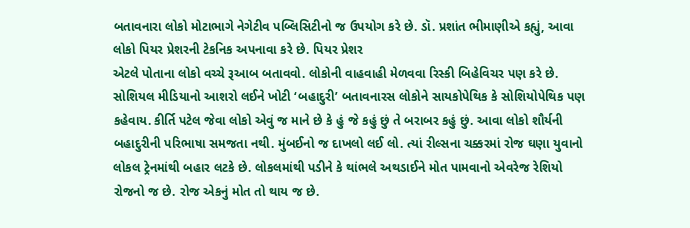બતાવનારા લોકો મોટાભાગે નેગેટીવ પબ્લિસિટીનો જ ઉપયોગ કરે છે. ડૉ. પ્રશાંત ભીમાણીએ કહ્યું, આવા લોકો પિયર પ્રેશરની ટેકનિક અપનાવા કરે છે. પિયર પ્રેશર
એટલે પોતાના લોકો વચ્ચે રૂઆબ બતાવવો. લોકોની વાહવાહી મેળવવા રિસ્કી બિહેવિચર પણ કરે છે. સોશિયલ મીડિયાનો આશરો લઈને ખોટી ‘બહાદુરી’ બતાવનારસ લોકોને સાયકોપેથિક કે સોશિયોપેથિક પણ કહેવાય. કીર્તિ પટેલ જેવા લોકો એવું જ માને છે કે હું જે કહું છું તે બરાબર કહું છું. આવા લોકો શૌર્યની બહાદુરીની પરિભાષા સમજતા નથી. મુંબઈનો જ દાખલો લઈ લો. ત્યાં રીલ્સના ચક્કરમાં રોજ ઘણા યુવાનો લોકલ ટ્રેનમાંથી બહાર લટકે છે. લોકલમાંથી પડીને કે થાંભલે અથડાઈને મોત પામવાનો એવરેજ રેશિયો રોજનો જ છે. રોજ એકનું મોત તો થાય જ છે.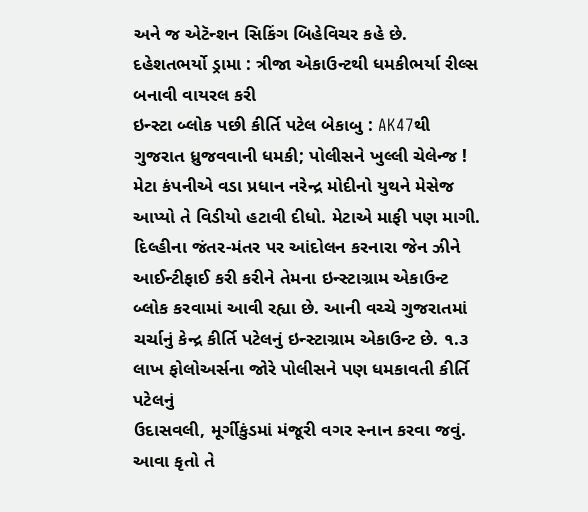અને જ એટૅન્શન સિકિંગ બિહેવિચર કહે છે.
દહેશતભર્યો ડ્રામા : ત્રીજા એકાઉન્ટથી ધમકીભર્યા રીલ્સ બનાવી વાયરલ કરી
ઇન્સ્ટા બ્લોક પછી કીર્તિ પટેલ બેકાબુ : AK47થી ગુજરાત ધ્રુજવવાની ધમકી; પોલીસને ખુલ્લી ચેલેન્જ !
મેટા કંપનીએ વડા પ્રધાન નરેન્દ્ર મોદીનો યુથને મેસેજ આપ્યો તે વિડીયો હટાવી દીધો. મેટાએ માફી પણ માગી. દિલ્હીના જંતર-મંતર પર આંદોલન કરનારા જેન ઝીને આઈન્ટીફાઈ કરી કરીને તેમના ઇન્સ્ટાગ્રામ એકાઉન્ટ બ્લોક કરવામાં આવી રહ્યા છે. આની વચ્ચે ગુજરાતમાં ચર્ચાનું કેન્દ્ર કીર્તિ પટેલનું ઇન્સ્ટાગ્રામ એકાઉન્ટ છે. ૧.૩ લાખ ફોલોઅર્સના જોરે પોલીસને પણ ધમકાવતી કીર્તિ પટેલનું
ઉદાસવલી, મૂર્ગીકુંડમાં મંજૂરી વગર સ્નાન કરવા જવું. આવા કૃતો તે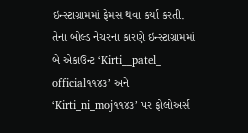ઇન્સ્ટાગ્રામમાં ફેમસ થવા કર્યા કરતી. તેના બોલ્ડ નેચરના કારણે ઇન્સ્ટાગ્રામમાં બે એકાઉન્ટ ‘Kirti__patel_ official૧૧૪૩’ અને ‘Kirti_ni_moj૧૧૪૩’ પર ફોલોઅર્સ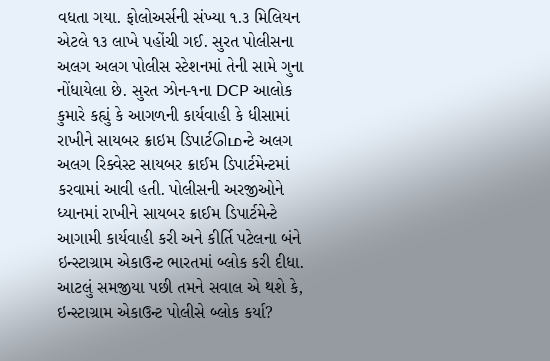વધતા ગયા. ફોલોઅર્સની સંખ્યા ૧.૩ મિલિયન એટલે ૧૩ લાખે પહોંચી ગઈ. સુરત પોલીસના અલગ અલગ પોલીસ સ્ટેશનમાં તેની સામે ગુના નોંધાયેલા છે. સુરત ઝોન-૧ના DCP આલોક કુમારે કહ્યું કે આગળની કાર્યવાહી કે ધીસામાં રાખીને સાયબર ક્રાઇમ ડિપાર્ટமெન્ટે અલગ અલગ રિક્વેસ્ટ સાયબર ક્રાઈમ ડિપાર્ટમેન્ટમાં કરવામાં આવી હતી. પોલીસની અરજીઓને ધ્યાનમાં રાખીને સાયબર ક્રાઈમ ડિપાર્ટમેન્ટે આગામી કાર્યવાહી કરી અને કીર્તિ પટેલના બંને ઇન્સ્ટાગ્રામ એકાઉન્ટ ભારતમાં બ્લોક કરી દીધા. આટલું સમજીયા પછી તમને સવાલ એ થશે કે, ઇન્સ્ટાગ્રામ એકાઉન્ટ પોલીસે બ્લોક કર્યા?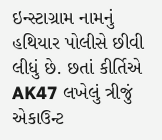ઇન્સ્ટાગ્રામ નામનું હથિયાર પોલીસે છીવી લીધું છે. છતાં કીર્તિએ AK47 લખેલું ત્રીજું એકાઉન્ટ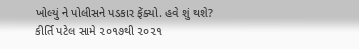ખોલ્યું ને પોલીસને પડકાર ફેંક્યો. હવે શું થશે? કીર્તિ પટેલ સામે ૨૦૧૭થી ૨૦૨૧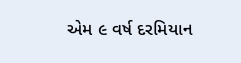એમ ૯ વર્ષ દરમિયાન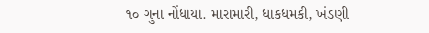૧૦ ગુના નોંધાયા. મારામારી, ધાકધમકી, ખંડણી